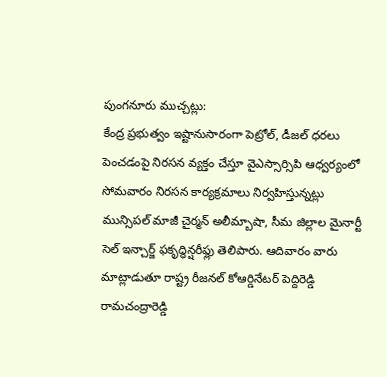పుంగనూరు ముచ్చట్లు:
కేంద్ర ప్రభుత్వం ఇష్టానుసారంగా పెట్రోల్, డీజల్ ధరలు పెంచడంపై నిరసన వ్యక్తం చేస్తూ వైఎస్సార్సిపి ఆధ్వర్యంలో సోమవారం నిరసన కార్యక్రమాలు నిర్వహిస్తున్నట్లు మున్సిపల్ మాజీ చైర్మన్ అలీమ్బాషా, సీమ జిల్లాల మైనార్టీ సెల్ ఇన్చార్జ్ ఫకృద్ధిన్షరీఫ్లు తెలిపారు. ఆదివారం వారు మాట్లాడుతూ రాష్ట్ర రీజనల్ కోఆర్డినేటర్ పెద్దిరెడ్డి రామచంద్రారెడ్డి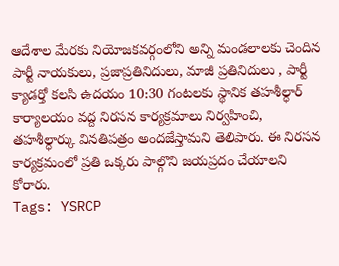ఆదేశాల మేరకు నియోజకవర్గంలోని అన్ని మండలాలకు చెందిన పార్టీ నాయకులు, ప్రజాప్రతినిదులు, మాజీ ప్రతినిదులు , పార్టీ క్యాడర్తో కలసి ఉదయం 10:30 గంటలకు స్థానిక తహశీల్ధార్ కార్యాలయం వద్ద నిరసన కార్యక్రమాలు నిర్వహించి, తహశీల్ధార్కు వినతిపత్రం అందజేస్తామని తెలిపారు. ఈ నిరసన కార్యక్రమంలో ప్రతి ఒక్కరు పాల్గొని జయప్రదం చేయాలని కోరారు.
Tags: YSRCP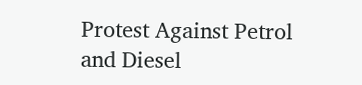Protest Against Petrol and Diesel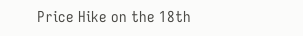Price Hike on the 18th